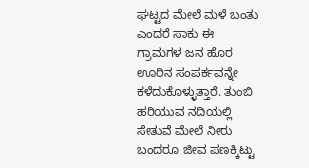ಘಟ್ಟದ ಮೇಲೆ ಮಳೆ ಬಂತು ಎಂದರೆ ಸಾಕು ಈ ಗ್ರಾಮಗಳ ಜನ ಹೊರ ಊರಿನ ಸಂಪರ್ಕವನ್ನೇ ಕಳೆದುಕೊಳ್ಳುತ್ತಾರೆ. ತುಂಬಿ ಹರಿಯುವ ನದಿಯಲ್ಲಿ ಸೇತುವೆ ಮೇಲೆ ನೀರು ಬಂದರೂ ಜೀವ ಪಣಕ್ಕಿಟ್ಟು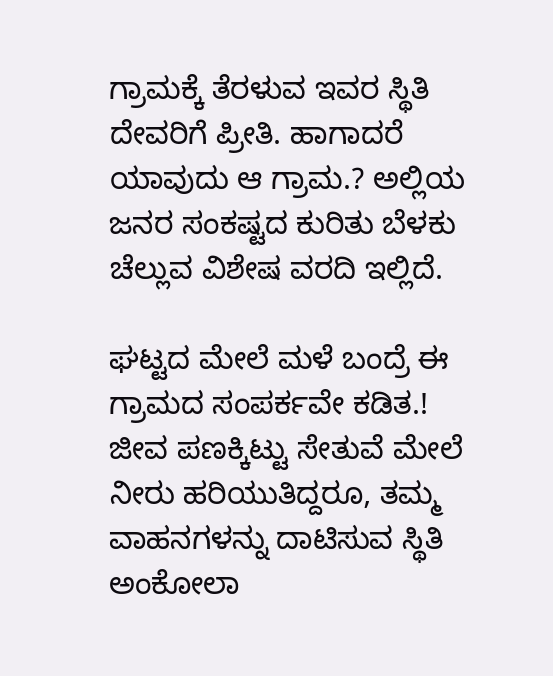ಗ್ರಾಮಕ್ಕೆ ತೆರಳುವ ಇವರ ಸ್ಥಿತಿ ದೇವರಿಗೆ ಪ್ರೀತಿ. ಹಾಗಾದರೆ ಯಾವುದು ಆ ಗ್ರಾಮ.? ಅಲ್ಲಿಯ ಜನರ ಸಂಕಷ್ಟದ ಕುರಿತು ಬೆಳಕು ಚೆಲ್ಲುವ ವಿಶೇಷ ವರದಿ ಇಲ್ಲಿದೆ.

ಘಟ್ಟದ ಮೇಲೆ ಮಳೆ ಬಂದ್ರೆ ಈ ಗ್ರಾಮದ ಸಂಪರ್ಕವೇ ಕಡಿತ.!
ಜೀವ ಪಣಕ್ಕಿಟ್ಟು ಸೇತುವೆ ಮೇಲೆ ನೀರು ಹರಿಯುತಿದ್ದರೂ, ತಮ್ಮ ವಾಹನಗಳನ್ನು ದಾಟಿಸುವ ಸ್ಥಿತಿ ಅಂಕೋಲಾ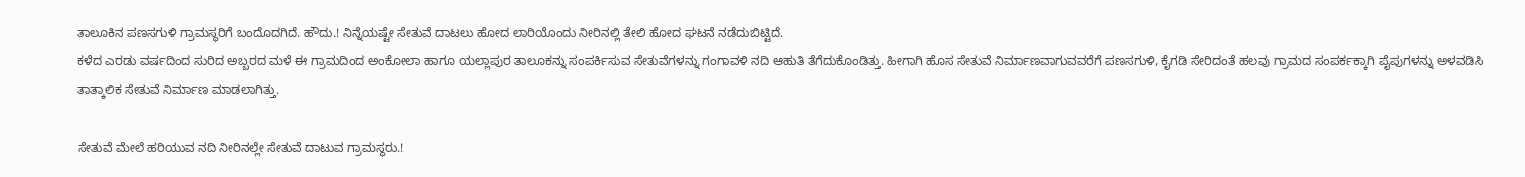ತಾಲೂಕಿನ ಪಣಸಗುಳಿ ಗ್ರಾಮಸ್ಥರಿಗೆ ಬಂದೊದಗಿದೆ. ಹೌದು.! ನಿನ್ನೆಯಷ್ಟೇ ಸೇತುವೆ ದಾಟಲು ಹೋದ ಲಾರಿಯೊಂದು ನೀರಿನಲ್ಲಿ ತೇಲಿ ಹೋದ ಘಟನೆ ನಡೆದುಬಿಟ್ಟಿದೆ.
ಕಳೆದ ಎರಡು ವರ್ಷದಿಂದ ಸುರಿದ ಅಬ್ಬರದ ಮಳೆ ಈ ಗ್ರಾಮದಿಂದ ಅಂಕೋಲಾ ಹಾಗೂ ಯಲ್ಲಾಪುರ ತಾಲೂಕನ್ನು ಸಂಪರ್ಕಿಸುವ ಸೇತುವೆಗಳನ್ನು ಗಂಗಾವಳಿ ನದಿ ಆಹುತಿ ತೆಗೆದುಕೊಂಡಿತ್ತು. ಹೀಗಾಗಿ ಹೊಸ ಸೇತುವೆ ನಿರ್ಮಾಣವಾಗುವವರೆಗೆ ಪಣಸಗುಳಿ, ಕೈಗಡಿ ಸೇರಿದಂತೆ ಹಲವು ಗ್ರಾಮದ ಸಂಪರ್ಕಕ್ಕಾಗಿ ಪೈಪುಗಳನ್ನು ಅಳವಡಿಸಿ ತಾತ್ಕಾಲಿಕ ಸೇತುವೆ ನಿರ್ಮಾಣ ಮಾಡಲಾಗಿತ್ತು.

ಸೇತುವೆ ಮೇಲೆ ಹರಿಯುವ ನದಿ ನೀರಿನಲ್ಲೇ ಸೇತುವೆ ದಾಟುವ ಗ್ರಾಮಸ್ಥರು.!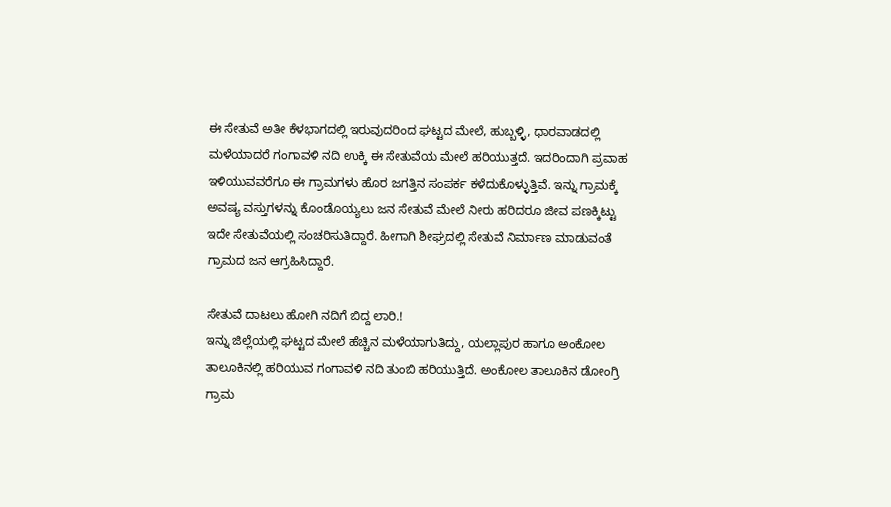ಈ ಸೇತುವೆ ಅತೀ ಕೆಳಭಾಗದಲ್ಲಿ ಇರುವುದರಿಂದ ಘಟ್ಟದ ಮೇಲೆ, ಹುಬ್ಬಳ್ಳಿ, ಧಾರವಾಡದಲ್ಲಿ ಮಳೆಯಾದರೆ ಗಂಗಾವಳಿ ನದಿ ಉಕ್ಕಿ ಈ ಸೇತುವೆಯ ಮೇಲೆ ಹರಿಯುತ್ತದೆ. ಇದರಿಂದಾಗಿ ಪ್ರವಾಹ ಇಳಿಯುವವರೆಗೂ ಈ ಗ್ರಾಮಗಳು ಹೊರ ಜಗತ್ತಿನ ಸಂಪರ್ಕ ಕಳೆದುಕೊಳ್ಳುತ್ತಿವೆ. ಇನ್ನು ಗ್ರಾಮಕ್ಕೆ ಅವಷ್ಯ ವಸ್ತುಗಳನ್ನು ಕೊಂಡೊಯ್ಯಲು ಜನ ಸೇತುವೆ ಮೇಲೆ ನೀರು ಹರಿದರೂ ಜೀವ ಪಣಕ್ಕಿಟ್ಟು ಇದೇ ಸೇತುವೆಯಲ್ಲಿ ಸಂಚರಿಸುತಿದ್ದಾರೆ. ಹೀಗಾಗಿ ಶೀಘ್ರದಲ್ಲಿ ಸೇತುವೆ ನಿರ್ಮಾಣ ಮಾಡುವಂತೆ ಗ್ರಾಮದ ಜನ ಆಗ್ರಹಿಸಿದ್ದಾರೆ.

ಸೇತುವೆ ದಾಟಲು ಹೋಗಿ ನದಿಗೆ ಬಿದ್ದ ಲಾರಿ.!
ಇನ್ನು ಜಿಲ್ಲೆಯಲ್ಲಿ ಘಟ್ಟದ ಮೇಲೆ ಹೆಚ್ಚಿನ ಮಳೆಯಾಗುತಿದ್ದು, ಯಲ್ಲಾಪುರ ಹಾಗೂ ಅಂಕೋಲ ತಾಲೂಕಿನಲ್ಲಿ ಹರಿಯುವ ಗಂಗಾವಳಿ ನದಿ ತುಂಬಿ ಹರಿಯುತ್ತಿದೆ. ಅಂಕೋಲ ತಾಲೂಕಿನ ಡೋಂಗ್ರಿ ಗ್ರಾಮ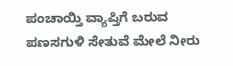ಪಂಚಾಯ್ತಿ ವ್ಯಾಪ್ತಿಗೆ ಬರುವ ಪಣಸಗುಳಿ ಸೇತುವೆ ಮೇಲೆ ನೀರು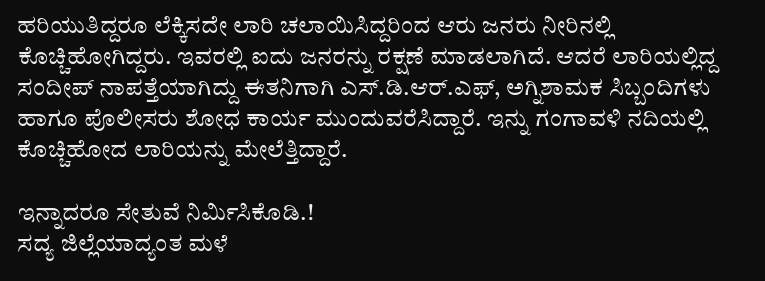ಹರಿಯುತಿದ್ದರೂ ಲೆಕ್ಕಿಸದೇ ಲಾರಿ ಚಲಾಯಿಸಿದ್ದರಿಂದ ಆರು ಜನರು ನೀರಿನಲ್ಲಿ ಕೊಚ್ಚಿಹೋಗಿದ್ದರು. ಇವರಲ್ಲಿ ಐದು ಜನರನ್ನು ರಕ್ಷಣೆ ಮಾಡಲಾಗಿದೆ. ಆದರೆ ಲಾರಿಯಲ್ಲಿದ್ದ ಸಂದೀಪ್ ನಾಪತ್ತೆಯಾಗಿದ್ದು ಈತನಿಗಾಗಿ ಎಸ್.ಡಿ.ಆರ್.ಎಫ್, ಅಗ್ನಿಶಾಮಕ ಸಿಬ್ಬಂದಿಗಳು ಹಾಗೂ ಪೊಲೀಸರು ಶೋಧ ಕಾರ್ಯ ಮುಂದುವರೆಸಿದ್ದಾರೆ. ಇನ್ನು ಗಂಗಾವಳಿ ನದಿಯಲ್ಲಿ ಕೊಚ್ಚಿಹೋದ ಲಾರಿಯನ್ನು ಮೇಲೆತ್ತಿದ್ದಾರೆ.

ಇನ್ನಾದರೂ ಸೇತುವೆ ನಿರ್ಮಿಸಿಕೊಡಿ.!
ಸದ್ಯ ಜಿಲ್ಲೆಯಾದ್ಯಂತ ಮಳೆ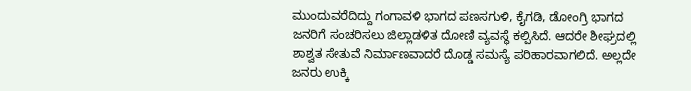ಮುಂದುವರೆದಿದ್ದು ಗಂಗಾವಳಿ ಭಾಗದ ಪಣಸಗುಳಿ, ಕೈಗಡಿ, ಡೋಂಗ್ರಿ ಭಾಗದ ಜನರಿಗೆ ಸಂಚರಿಸಲು ಜಿಲ್ಲಾಡಳಿತ ದೋಣಿ ವ್ಯವಸ್ಥೆ ಕಲ್ಪಿಸಿದೆ. ಆದರೇ ಶೀಘ್ರದಲ್ಲಿ ಶಾಶ್ವತ ಸೇತುವೆ ನಿರ್ಮಾಣವಾದರೆ ದೊಡ್ಡ ಸಮಸ್ಯೆ ಪರಿಹಾರವಾಗಲಿದೆ. ಅಲ್ಲದೇ ಜನರು ಉಕ್ಕಿ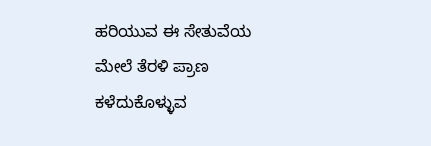ಹರಿಯುವ ಈ ಸೇತುವೆಯ ಮೇಲೆ ತೆರಳಿ ಪ್ರಾಣ ಕಳೆದುಕೊಳ್ಳುವ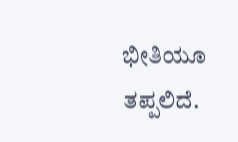ಭೀತಿಯೂ ತಪ್ಪಲಿದೆ.